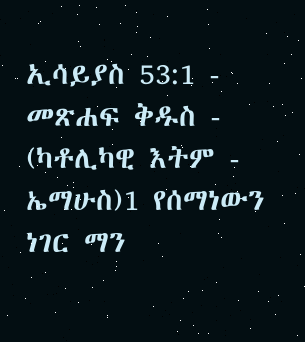ኢሳይያስ 53:1 - መጽሐፍ ቅዱስ - (ካቶሊካዊ እትም - ኤማሁስ)1 የሰማነውን ነገር ማን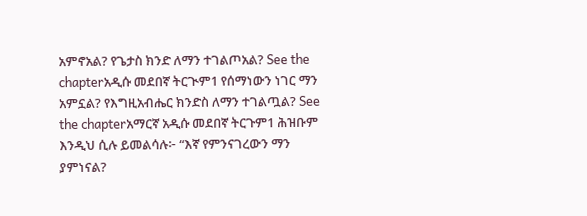አምኖአል? የጌታስ ክንድ ለማን ተገልጦአል? See the chapterአዲሱ መደበኛ ትርጒም1 የሰማነውን ነገር ማን አምኗል? የእግዚአብሔር ክንድስ ለማን ተገልጧል? See the chapterአማርኛ አዲሱ መደበኛ ትርጉም1 ሕዝቡም እንዲህ ሲሉ ይመልሳሉ፦ “እኛ የምንናገረውን ማን ያምነናል?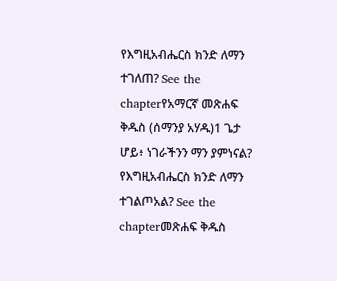የእግዚአብሔርስ ክንድ ለማን ተገለጠ? See the chapterየአማርኛ መጽሐፍ ቅዱስ (ሰማንያ አሃዱ)1 ጌታ ሆይ፥ ነገራችንን ማን ያምነናል? የእግዚአብሔርስ ክንድ ለማን ተገልጦአል? See the chapterመጽሐፍ ቅዱስ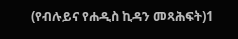(የብሉይና የሐዲስ ኪዳን መጻሕፍት)1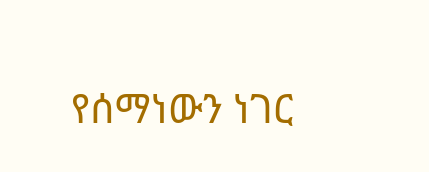የሰማነውን ነገር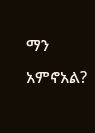ማን አምኖአል?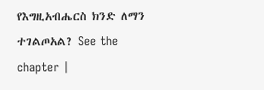የእግዚአብሔርስ ክንድ ለማን ተገልጦአል? See the chapter |